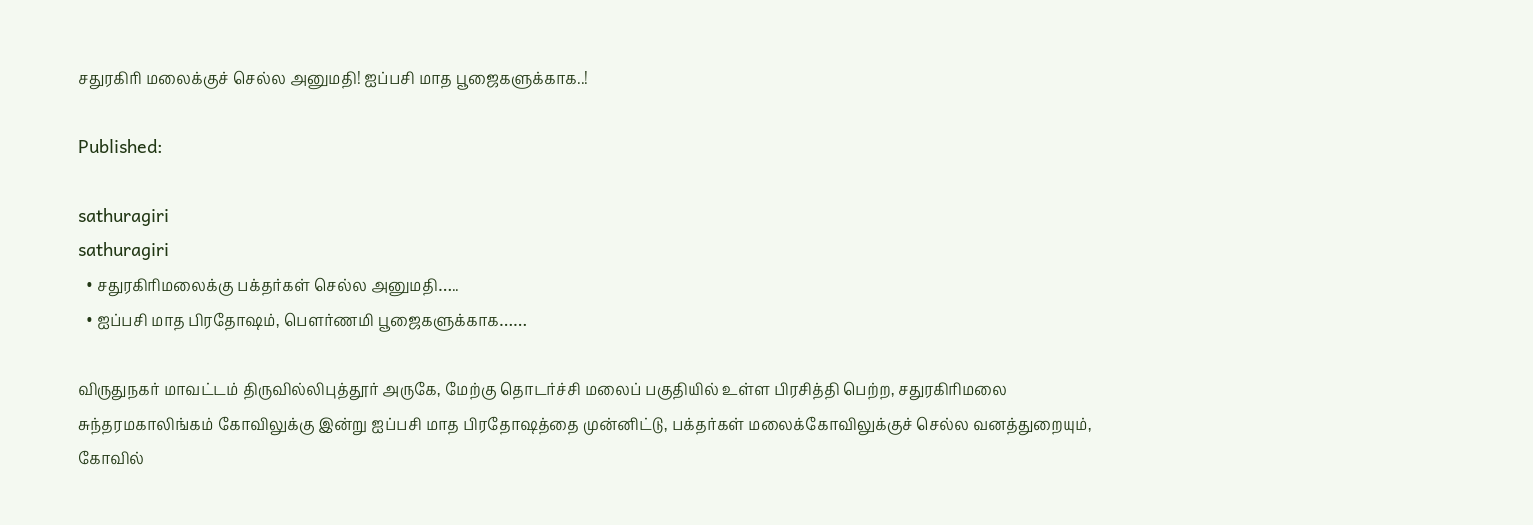சதுரகிரி மலைக்குச் செல்ல அனுமதி! ஐப்பசி மாத பூஜைகளுக்காக..!

Published:

sathuragiri
sathuragiri
  • சதுரகிரிமலைக்கு பக்தர்கள் செல்ல அனுமதி…..
  • ஐப்பசி மாத பிரதோஷம், பௌர்ணமி பூஜைகளுக்காக……

விருதுநகர் மாவட்டம் திருவில்லிபுத்தூர் அருகே, மேற்கு தொடர்ச்சி மலைப் பகுதியில் உள்ள பிரசித்தி பெற்ற, சதுரகிரிமலை சுந்தரமகாலிங்கம் கோவிலுக்கு இன்று ஐப்பசி மாத பிரதோஷத்தை முன்னிட்டு, பக்தர்கள் மலைக்கோவிலுக்குச் செல்ல வனத்துறையும், கோவில்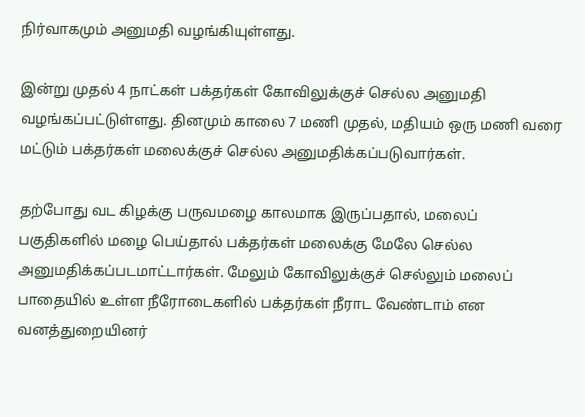நிர்வாகமும் அனுமதி வழங்கியுள்ளது.

இன்று முதல் 4 நாட்கள் பக்தர்கள் கோவிலுக்குச் செல்ல அனுமதி வழங்கப்பட்டுள்ளது. தினமும் காலை 7 மணி முதல், மதியம் ஒரு மணி வரை மட்டும் பக்தர்கள் மலைக்குச் செல்ல அனுமதிக்கப்படுவார்கள்.

தற்போது வட கிழக்கு பருவமழை காலமாக இருப்பதால், மலைப் பகுதிகளில் மழை பெய்தால் பக்தர்கள் மலைக்கு மேலே செல்ல அனுமதிக்கப்படமாட்டார்கள். மேலும் கோவிலுக்குச் செல்லும் மலைப் பாதையில் உள்ள நீரோடைகளில் பக்தர்கள் நீராட வேண்டாம் என வனத்துறையினர்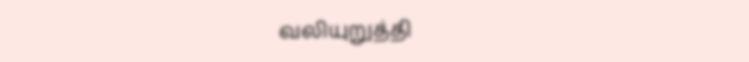வலியுறுத்தி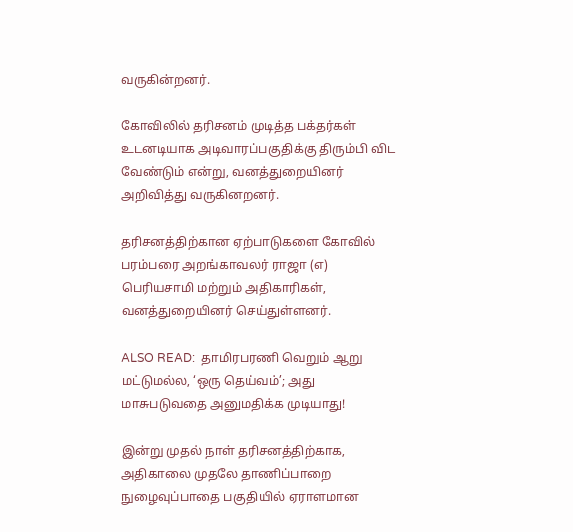வருகின்றனர்.

கோவிலில் தரிசனம் முடித்த பக்தர்கள் உடனடியாக அடிவாரப்பகுதிக்கு திரும்பி விட வேண்டும் என்று, வனத்துறையினர் அறிவித்து வருகினறனர்.

தரிசனத்திற்கான ஏற்பாடுகளை கோவில் பரம்பரை அறங்காவலர் ராஜா (எ) பெரியசாமி மற்றும் அதிகாரிகள், வனத்துறையினர் செய்துள்ளனர்.

ALSO READ:  தாமிரபரணி வெறும் ஆறு மட்டுமல்ல, ‘ஒரு தெய்வம்’; அது மாசுபடுவதை அனுமதிக்க முடியாது!

இன்று முதல் நாள் தரிசனத்திற்காக, அதிகாலை முதலே தாணிப்பாறை நுழைவுப்பாதை பகுதியில் ஏராளமான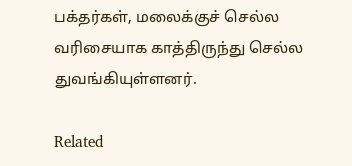பக்தர்கள், மலைக்குச் செல்ல வரிசையாக காத்திருந்து செல்ல துவங்கியுள்ளனர்.

Related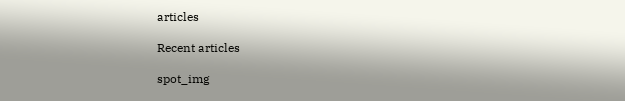articles

Recent articles

spot_img